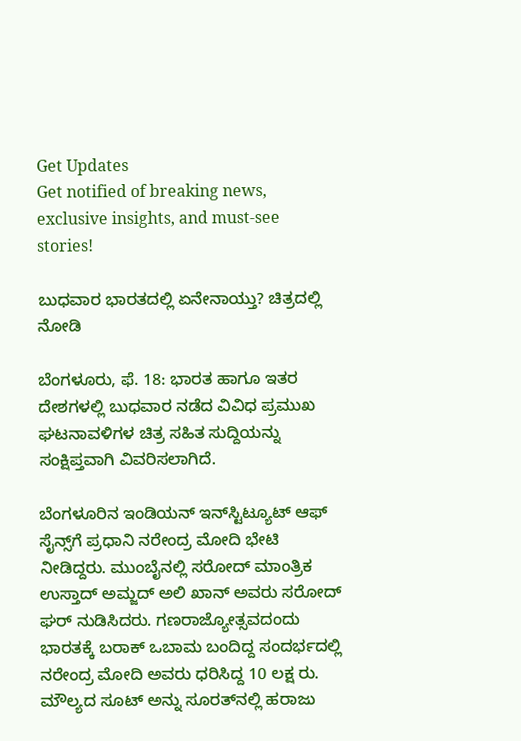Get Updates
Get notified of breaking news, exclusive insights, and must-see stories!

ಬುಧವಾರ ಭಾರತದಲ್ಲಿ ಏನೇನಾಯ್ತು? ಚಿತ್ರದಲ್ಲಿ ನೋಡಿ

ಬೆಂಗಳೂರು, ಫೆ. 18: ಭಾರತ ಹಾಗೂ ಇತರ ದೇಶಗಳಲ್ಲಿ ಬುಧವಾರ ನಡೆದ ವಿವಿಧ ಪ್ರಮುಖ ಘಟನಾವಳಿಗಳ ಚಿತ್ರ ಸಹಿತ ಸುದ್ದಿಯನ್ನು ಸಂಕ್ಷಿಪ್ತವಾಗಿ ವಿವರಿಸಲಾಗಿದೆ.

ಬೆಂಗಳೂರಿನ ಇಂಡಿಯನ್ ಇನ್‌ಸ್ಟಿಟ್ಯೂಟ್ ಆಫ್ ಸೈನ್ಸ್‌ಗೆ ಪ್ರಧಾನಿ ನರೇಂದ್ರ ಮೋದಿ ಭೇಟಿ ನೀಡಿದ್ದರು. ಮುಂಬೈನಲ್ಲಿ ಸರೋದ್ ಮಾಂತ್ರಿಕ ಉಸ್ತಾದ್ ಅಮ್ಜದ್ ಅಲಿ ಖಾನ್ ಅವರು ಸರೋದ್ ಘರ್ ನುಡಿಸಿದರು. ಗಣರಾಜ್ಯೋತ್ಸವದಂದು ಭಾರತಕ್ಕೆ ಬರಾಕ್ ಒಬಾಮ ಬಂದಿದ್ದ ಸಂದರ್ಭದಲ್ಲಿ ನರೇಂದ್ರ ಮೋದಿ ಅವರು ಧರಿಸಿದ್ದ 10 ಲಕ್ಷ ರು. ಮೌಲ್ಯದ ಸೂಟ್‌ ಅನ್ನು ಸೂರತ್‌ನಲ್ಲಿ ಹರಾಜು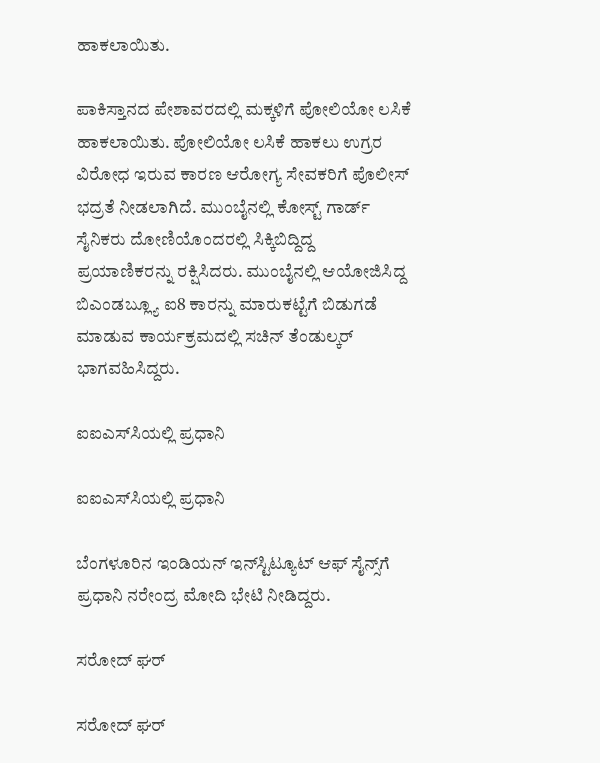ಹಾಕಲಾಯಿತು.

ಪಾಕಿಸ್ತಾನದ ಪೇಶಾವರದಲ್ಲಿ ಮಕ್ಕಳಿಗೆ ಪೋಲಿಯೋ ಲಸಿಕೆ ಹಾಕಲಾಯಿತು. ಪೋಲಿಯೋ ಲಸಿಕೆ ಹಾಕಲು ಉಗ್ರರ ವಿರೋಧ ಇರುವ ಕಾರಣ ಆರೋಗ್ಯ ಸೇವಕರಿಗೆ ಪೊಲೀಸ್ ಭದ್ರತೆ ನೀಡಲಾಗಿದೆ. ಮುಂಬೈನಲ್ಲಿ ಕೋಸ್ಟ್ ಗಾರ್ಡ್‌ ಸೈನಿಕರು ದೋಣಿಯೊಂದರಲ್ಲಿ ಸಿಕ್ಕಿಬಿದ್ದಿದ್ದ ಪ್ರಯಾಣಿಕರನ್ನು ರಕ್ಷಿಸಿದರು. ಮುಂಬೈನಲ್ಲಿ ಆಯೋಜಿಸಿದ್ದ ಬಿಎಂಡಬ್ಲ್ಯೂ ಐ8 ಕಾರನ್ನು ಮಾರುಕಟ್ಟೆಗೆ ಬಿಡುಗಡೆ ಮಾಡುವ ಕಾರ್ಯಕ್ರಮದಲ್ಲಿ ಸಚಿನ್ ತೆಂಡುಲ್ಕರ್ ಭಾಗವಹಿಸಿದ್ದರು.

ಐಐಎಸ್‌ಸಿಯಲ್ಲಿ ಪ್ರಧಾನಿ

ಐಐಎಸ್‌ಸಿಯಲ್ಲಿ ಪ್ರಧಾನಿ

ಬೆಂಗಳೂರಿನ ಇಂಡಿಯನ್ ಇನ್‌ಸ್ಟಿಟ್ಯೂಟ್ ಆಫ್ ಸೈನ್ಸ್‌ಗೆ ಪ್ರಧಾನಿ ನರೇಂದ್ರ ಮೋದಿ ಭೇಟಿ ನೀಡಿದ್ದರು.

ಸರೋದ್ ಘರ್

ಸರೋದ್ ಘರ್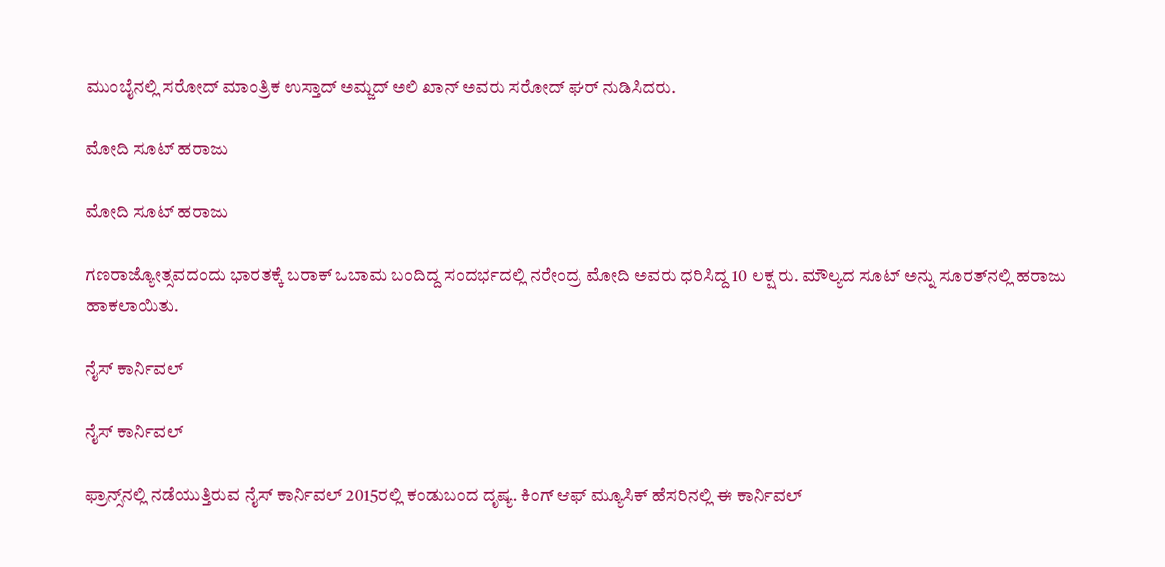ಮುಂಬೈನಲ್ಲಿ ಸರೋದ್ ಮಾಂತ್ರಿಕ ಉಸ್ತಾದ್ ಅಮ್ಜದ್ ಅಲಿ ಖಾನ್ ಅವರು ಸರೋದ್ ಘರ್ ನುಡಿಸಿದರು.

ಮೋದಿ ಸೂಟ್ ಹರಾಜು

ಮೋದಿ ಸೂಟ್ ಹರಾಜು

ಗಣರಾಜ್ಯೋತ್ಸವದಂದು ಭಾರತಕ್ಕೆ ಬರಾಕ್ ಒಬಾಮ ಬಂದಿದ್ದ ಸಂದರ್ಭದಲ್ಲಿ ನರೇಂದ್ರ ಮೋದಿ ಅವರು ಧರಿಸಿದ್ದ 10 ಲಕ್ಷ ರು. ಮೌಲ್ಯದ ಸೂಟ್‌ ಅನ್ನು ಸೂರತ್‌ನಲ್ಲಿ ಹರಾಜು ಹಾಕಲಾಯಿತು.

ನೈಸ್ ಕಾರ್ನಿವಲ್

ನೈಸ್ ಕಾರ್ನಿವಲ್

ಫ್ರಾನ್ಸ್‌ನಲ್ಲಿ ನಡೆಯುತ್ತಿರುವ ನೈಸ್ ಕಾರ್ನಿವಲ್ 2015ರಲ್ಲಿ ಕಂಡುಬಂದ ದೃಷ್ಯ. ಕಿಂಗ್ ಆಫ್ ಮ್ಯೂಸಿಕ್ ಹೆಸರಿನಲ್ಲಿ ಈ ಕಾರ್ನಿವಲ್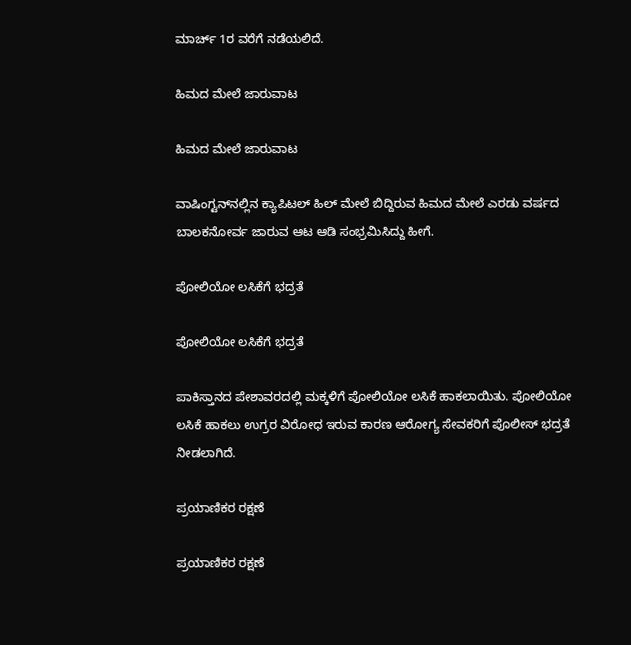ಮಾರ್ಚ್ 1ರ ವರೆಗೆ ನಡೆಯಲಿದೆ.

ಹಿಮದ ಮೇಲೆ ಜಾರುವಾಟ

ಹಿಮದ ಮೇಲೆ ಜಾರುವಾಟ

ವಾಷಿಂಗ್ಟನ್‌ನಲ್ಲಿನ ಕ್ಯಾಪಿಟಲ್ ಹಿಲ್‌ ಮೇಲೆ ಬಿದ್ದಿರುವ ಹಿಮದ ಮೇಲೆ ಎರಡು ವರ್ಷದ ಬಾಲಕನೋರ್ವ ಜಾರುವ ಆಟ ಆಡಿ ಸಂಭ್ರಮಿಸಿದ್ದು ಹೀಗೆ.

ಪೋಲಿಯೋ ಲಸಿಕೆಗೆ ಭದ್ರತೆ

ಪೋಲಿಯೋ ಲಸಿಕೆಗೆ ಭದ್ರತೆ

ಪಾಕಿಸ್ತಾನದ ಪೇಶಾವರದಲ್ಲಿ ಮಕ್ಕಳಿಗೆ ಪೋಲಿಯೋ ಲಸಿಕೆ ಹಾಕಲಾಯಿತು. ಪೋಲಿಯೋ ಲಸಿಕೆ ಹಾಕಲು ಉಗ್ರರ ವಿರೋಧ ಇರುವ ಕಾರಣ ಆರೋಗ್ಯ ಸೇವಕರಿಗೆ ಪೊಲೀಸ್ ಭದ್ರತೆ ನೀಡಲಾಗಿದೆ.

ಪ್ರಯಾಣಿಕರ ರಕ್ಷಣೆ

ಪ್ರಯಾಣಿಕರ ರಕ್ಷಣೆ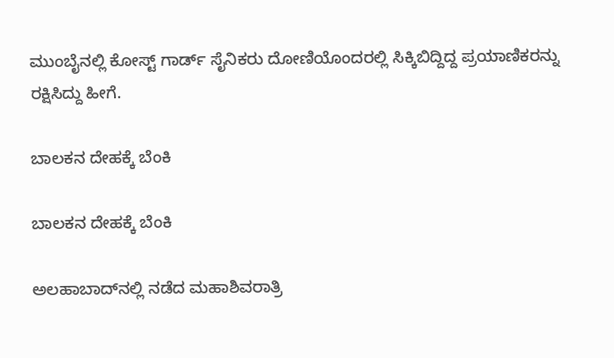ಮುಂಬೈನಲ್ಲಿ ಕೋಸ್ಟ್ ಗಾರ್ಡ್‌ ಸೈನಿಕರು ದೋಣಿಯೊಂದರಲ್ಲಿ ಸಿಕ್ಕಿಬಿದ್ದಿದ್ದ ಪ್ರಯಾಣಿಕರನ್ನು ರಕ್ಷಿಸಿದ್ದು ಹೀಗೆ.

ಬಾಲಕನ ದೇಹಕ್ಕೆ ಬೆಂಕಿ

ಬಾಲಕನ ದೇಹಕ್ಕೆ ಬೆಂಕಿ

ಅಲಹಾಬಾದ್‌ನಲ್ಲಿ ನಡೆದ ಮಹಾಶಿವರಾತ್ರಿ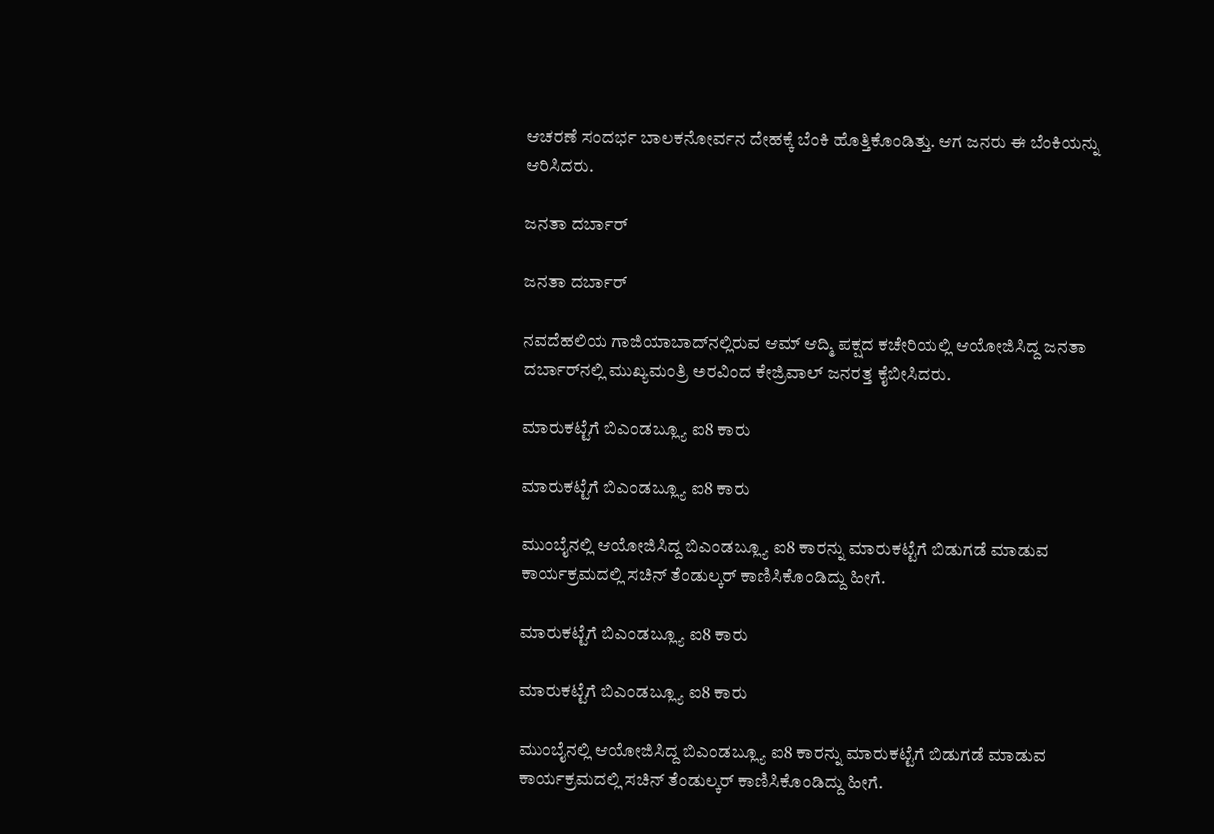ಆಚರಣೆ ಸಂದರ್ಭ ಬಾಲಕನೋರ್ವನ ದೇಹಕ್ಕೆ ಬೆಂಕಿ ಹೊತ್ತಿಕೊಂಡಿತ್ತು. ಆಗ ಜನರು ಈ ಬೆಂಕಿಯನ್ನು ಆರಿಸಿದರು.

ಜನತಾ ದರ್ಬಾರ್

ಜನತಾ ದರ್ಬಾರ್

ನವದೆಹಲಿಯ ಗಾಜಿಯಾಬಾದ್‌ನಲ್ಲಿರುವ ಆಮ್ ಆದ್ಮಿ ಪಕ್ಷದ ಕಚೇರಿಯಲ್ಲಿ ಆಯೋಜಿಸಿದ್ದ ಜನತಾ ದರ್ಬಾರ್‌ನಲ್ಲಿ ಮುಖ್ಯಮಂತ್ರಿ ಅರವಿಂದ ಕೇಜ್ರಿವಾಲ್ ಜನರತ್ತ ಕೈಬೀಸಿದರು.

ಮಾರುಕಟ್ಟೆಗೆ ಬಿಎಂಡಬ್ಲ್ಯೂ ಐ8 ಕಾರು

ಮಾರುಕಟ್ಟೆಗೆ ಬಿಎಂಡಬ್ಲ್ಯೂ ಐ8 ಕಾರು

ಮುಂಬೈನಲ್ಲಿ ಆಯೋಜಿಸಿದ್ದ ಬಿಎಂಡಬ್ಲ್ಯೂ ಐ8 ಕಾರನ್ನು ಮಾರುಕಟ್ಟೆಗೆ ಬಿಡುಗಡೆ ಮಾಡುವ ಕಾರ್ಯಕ್ರಮದಲ್ಲಿ ಸಚಿನ್ ತೆಂಡುಲ್ಕರ್ ಕಾಣಿಸಿಕೊಂಡಿದ್ದು ಹೀಗೆ.

ಮಾರುಕಟ್ಟೆಗೆ ಬಿಎಂಡಬ್ಲ್ಯೂ ಐ8 ಕಾರು

ಮಾರುಕಟ್ಟೆಗೆ ಬಿಎಂಡಬ್ಲ್ಯೂ ಐ8 ಕಾರು

ಮುಂಬೈನಲ್ಲಿ ಆಯೋಜಿಸಿದ್ದ ಬಿಎಂಡಬ್ಲ್ಯೂ ಐ8 ಕಾರನ್ನು ಮಾರುಕಟ್ಟೆಗೆ ಬಿಡುಗಡೆ ಮಾಡುವ ಕಾರ್ಯಕ್ರಮದಲ್ಲಿ ಸಚಿನ್ ತೆಂಡುಲ್ಕರ್ ಕಾಣಿಸಿಕೊಂಡಿದ್ದು ಹೀಗೆ.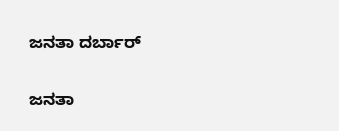ಜನತಾ ದರ್ಬಾರ್

ಜನತಾ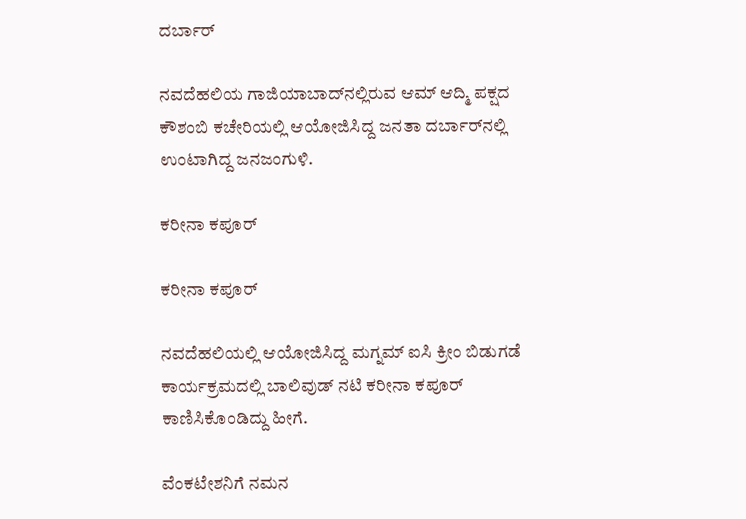ದರ್ಬಾರ್

ನವದೆಹಲಿಯ ಗಾಜಿಯಾಬಾದ್‌ನಲ್ಲಿರುವ ಆಮ್ ಆದ್ಮಿ ಪಕ್ಷದ ಕೌಶಂಬಿ ಕಚೇರಿಯಲ್ಲಿ ಆಯೋಜಿಸಿದ್ದ ಜನತಾ ದರ್ಬಾರ್‌ನಲ್ಲಿ ಉಂಟಾಗಿದ್ದ ಜನಜಂಗುಳಿ.

ಕರೀನಾ ಕಪೂರ್

ಕರೀನಾ ಕಪೂರ್

ನವದೆಹಲಿಯಲ್ಲಿ ಆಯೋಜಿಸಿದ್ದ ಮಗ್ನಮ್ ಐಸಿ ಕ್ರೀಂ ಬಿಡುಗಡೆ ಕಾರ್ಯಕ್ರಮದಲ್ಲಿ ಬಾಲಿವುಡ್ ನಟಿ ಕರೀನಾ ಕಪೂರ್ ಕಾಣಿಸಿಕೊಂಡಿದ್ದು ಹೀಗೆ.

ವೆಂಕಟೇಶನಿಗೆ ನಮನ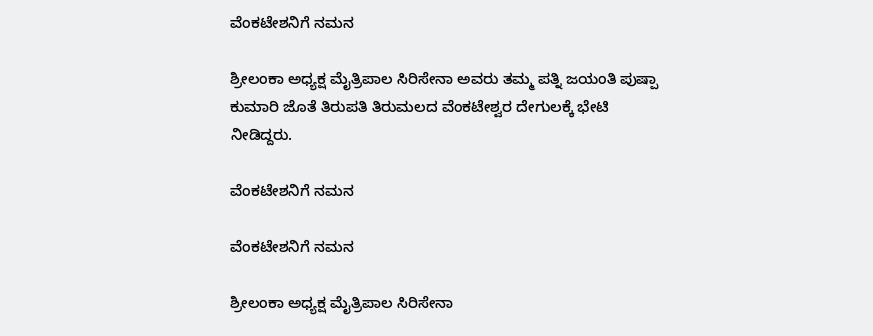ವೆಂಕಟೇಶನಿಗೆ ನಮನ

ಶ್ರೀಲಂಕಾ ಅಧ್ಯಕ್ಷ ಮೈತ್ರಿಪಾಲ ಸಿರಿಸೇನಾ ಅವರು ತಮ್ಮ ಪತ್ನಿ ಜಯಂತಿ ಪುಷ್ಪಾ ಕುಮಾರಿ ಜೊತೆ ತಿರುಪತಿ ತಿರುಮಲದ ವೆಂಕಟೇಶ್ವರ ದೇಗುಲಕ್ಕೆ ಭೇಟಿ ನೀಡಿದ್ದರು.

ವೆಂಕಟೇಶನಿಗೆ ನಮನ

ವೆಂಕಟೇಶನಿಗೆ ನಮನ

ಶ್ರೀಲಂಕಾ ಅಧ್ಯಕ್ಷ ಮೈತ್ರಿಪಾಲ ಸಿರಿಸೇನಾ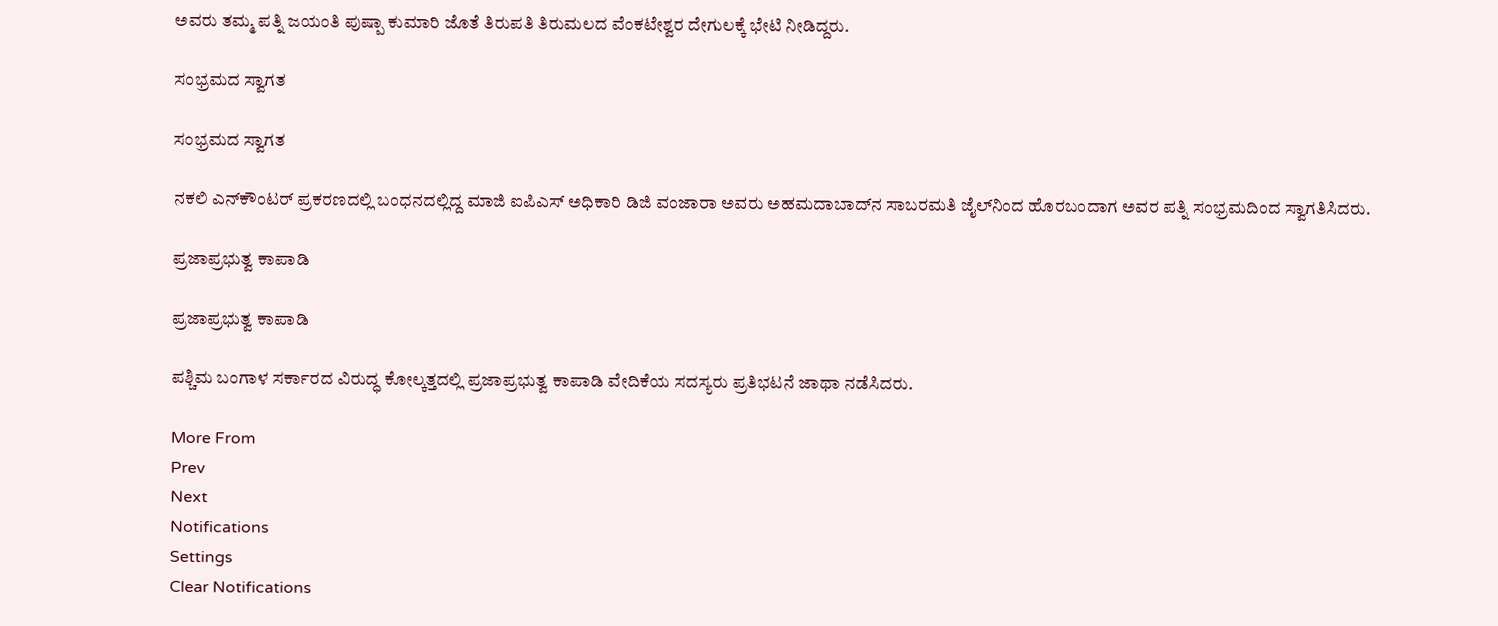ಅವರು ತಮ್ಮ ಪತ್ನಿ ಜಯಂತಿ ಪುಷ್ಪಾ ಕುಮಾರಿ ಜೊತೆ ತಿರುಪತಿ ತಿರುಮಲದ ವೆಂಕಟೇಶ್ವರ ದೇಗುಲಕ್ಕೆ ಭೇಟಿ ನೀಡಿದ್ದರು.

ಸಂಭ್ರಮದ ಸ್ವಾಗತ

ಸಂಭ್ರಮದ ಸ್ವಾಗತ

ನಕಲಿ ಎನ್‌ಕೌಂಟರ್ ಪ್ರಕರಣದಲ್ಲಿ ಬಂಧನದಲ್ಲಿದ್ದ ಮಾಜಿ ಐಪಿಎಸ್ ಅಧಿಕಾರಿ ಡಿಜಿ ವಂಜಾರಾ ಅವರು ಅಹಮದಾಬಾದ್‌ನ ಸಾಬರಮತಿ ಜೈಲ್‌ನಿಂದ ಹೊರಬಂದಾಗ ಅವರ ಪತ್ನಿ ಸಂಭ್ರಮದಿಂದ ಸ್ವಾಗತಿಸಿದರು.

ಪ್ರಜಾಪ್ರಭುತ್ವ ಕಾಪಾಡಿ

ಪ್ರಜಾಪ್ರಭುತ್ವ ಕಾಪಾಡಿ

ಪಶ್ಚಿಮ ಬಂಗಾಳ ಸರ್ಕಾರದ ವಿರುದ್ಧ ಕೋಲ್ಕತ್ತದಲ್ಲಿ ಪ್ರಜಾಪ್ರಭುತ್ವ ಕಾಪಾಡಿ ವೇದಿಕೆಯ ಸದಸ್ಯರು ಪ್ರತಿಭಟನೆ ಜಾಥಾ ನಡೆಸಿದರು.

More From
Prev
Next
Notifications
Settings
Clear Notifications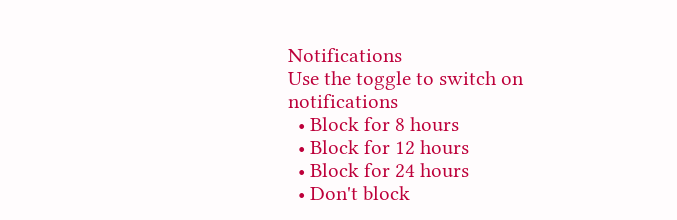Notifications
Use the toggle to switch on notifications
  • Block for 8 hours
  • Block for 12 hours
  • Block for 24 hours
  • Don't block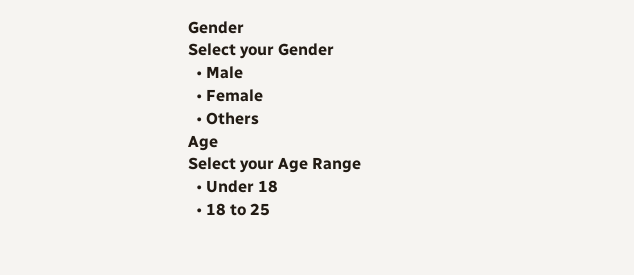Gender
Select your Gender
  • Male
  • Female
  • Others
Age
Select your Age Range
  • Under 18
  • 18 to 25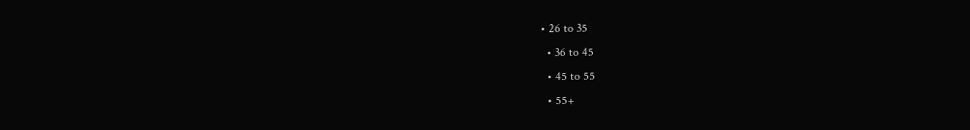• 26 to 35
  • 36 to 45
  • 45 to 55
  • 55+